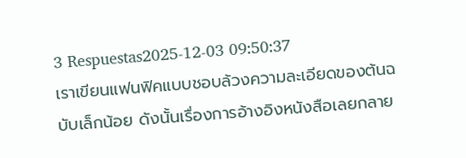3 Respuestas2025-12-03 09:50:37
เราเขียนแฟนฟิคแบบชอบล้วงความละเอียดของต้นฉบับเล็กน้อย ดังนั้นเรื่องการอ้างอิงหนังสือเลยกลาย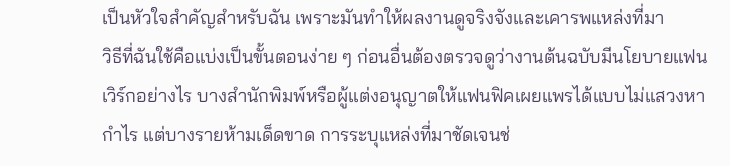เป็นหัวใจสำคัญสำหรับฉัน เพราะมันทำให้ผลงานดูจริงจังและเคารพแหล่งที่มา
วิธีที่ฉันใช้คือแบ่งเป็นขั้นตอนง่าย ๆ ก่อนอื่นต้องตรวจดูว่างานต้นฉบับมีนโยบายแฟนเวิร์กอย่างไร บางสำนักพิมพ์หรือผู้แต่งอนุญาตให้แฟนฟิคเผยแพรได้แบบไม่แสวงหากำไร แต่บางรายห้ามเด็ดขาด การระบุแหล่งที่มาชัดเจนช่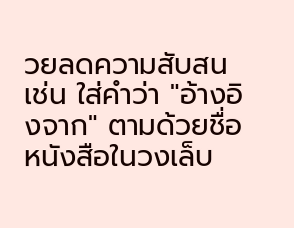วยลดความสับสน เช่น ใส่คำว่า "อ้างอิงจาก" ตามด้วยชื่อหนังสือในวงเล็บ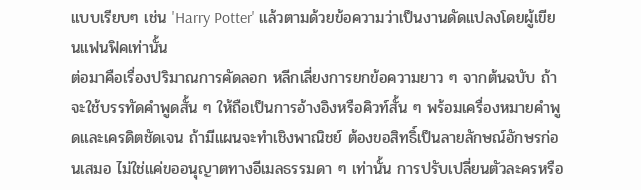แบบเรียบๆ เช่น 'Harry Potter' แล้วตามด้วยข้อความว่าเป็นงานดัดแปลงโดยผู้เขียนแฟนฟิคเท่านั้น
ต่อมาคือเรื่องปริมาณการคัดลอก หลีกเลี่ยงการยกข้อความยาว ๆ จากต้นฉบับ ถ้าจะใช้บรรทัดคำพูดสั้น ๆ ให้ถือเป็นการอ้างอิงหรือคิวท์สั้น ๆ พร้อมเครื่องหมายคำพูดและเครดิตชัดเจน ถ้ามีแผนจะทำเชิงพาณิชย์ ต้องขอสิทธิ์เป็นลายลักษณ์อักษรก่อนเสมอ ไม่ใช่แค่ขออนุญาตทางอีเมลธรรมดา ๆ เท่านั้น การปรับเปลี่ยนตัวละครหรือ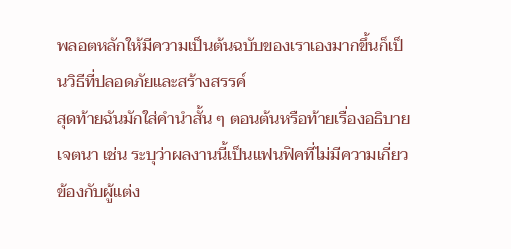พลอตหลักให้มีความเป็นต้นฉบับของเราเองมากขึ้นก็เป็นวิธีที่ปลอดภัยและสร้างสรรค์
สุดท้ายฉันมักใส่คำนำสั้น ๆ ตอนต้นหรือท้ายเรื่องอธิบายเจตนา เช่น ระบุว่าผลงานนี้เป็นแฟนฟิคที่ไม่มีความเกี่ยวข้องกับผู้แต่ง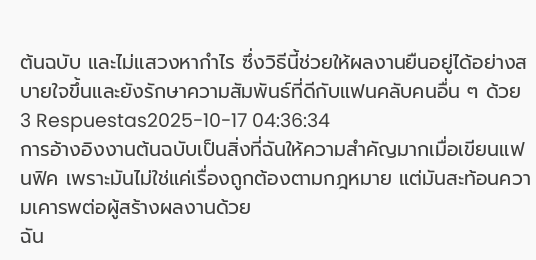ต้นฉบับ และไม่แสวงหากำไร ซึ่งวิธีนี้ช่วยให้ผลงานยืนอยู่ได้อย่างสบายใจขึ้นและยังรักษาความสัมพันธ์ที่ดีกับแฟนคลับคนอื่น ๆ ด้วย
3 Respuestas2025-10-17 04:36:34
การอ้างอิงงานต้นฉบับเป็นสิ่งที่ฉันให้ความสำคัญมากเมื่อเขียนแฟนฟิค เพราะมันไม่ใช่แค่เรื่องถูกต้องตามกฎหมาย แต่มันสะท้อนความเคารพต่อผู้สร้างผลงานด้วย
ฉัน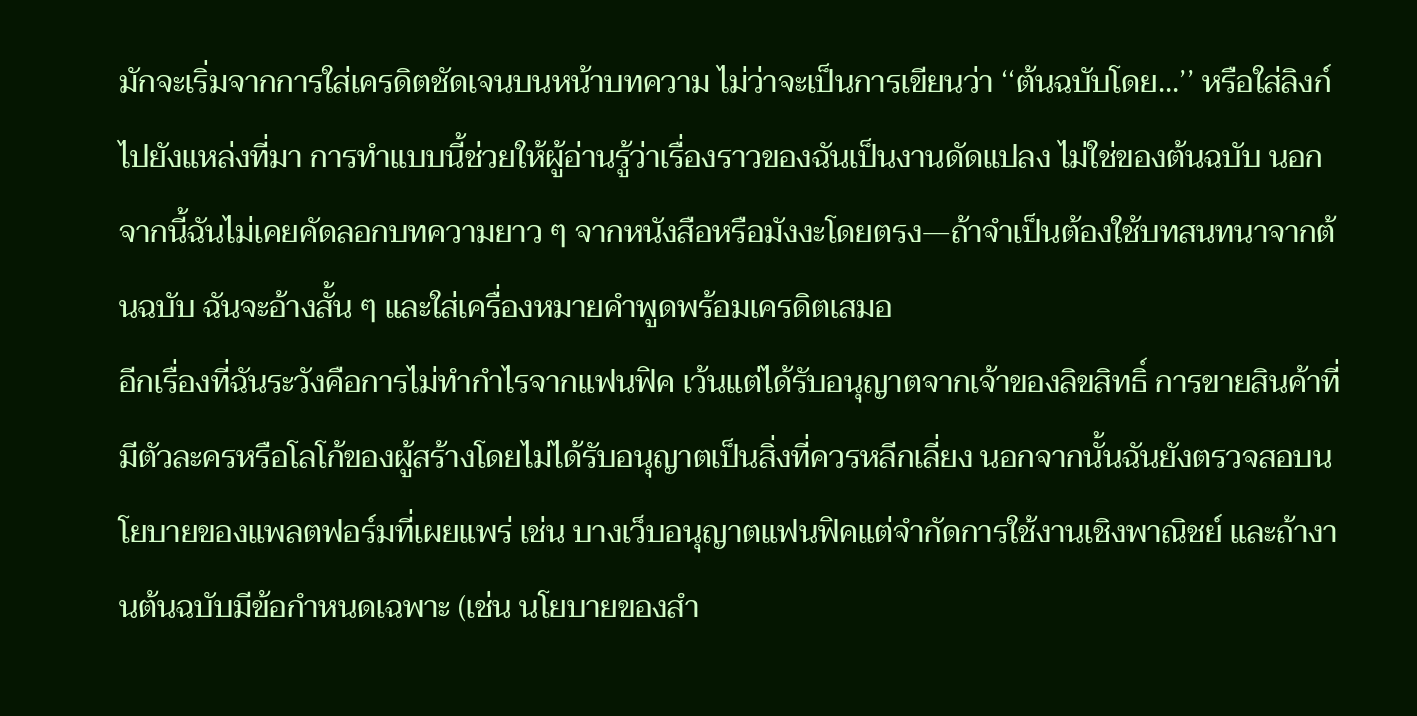มักจะเริ่มจากการใส่เครดิตชัดเจนบนหน้าบทความ ไม่ว่าจะเป็นการเขียนว่า ‘‘ต้นฉบับโดย...’’ หรือใส่ลิงก์ไปยังแหล่งที่มา การทำแบบนี้ช่วยให้ผู้อ่านรู้ว่าเรื่องราวของฉันเป็นงานดัดแปลง ไม่ใช่ของต้นฉบับ นอกจากนี้ฉันไม่เคยคัดลอกบทความยาว ๆ จากหนังสือหรือมังงะโดยตรง—ถ้าจำเป็นต้องใช้บทสนทนาจากต้นฉบับ ฉันจะอ้างสั้น ๆ และใส่เครื่องหมายคำพูดพร้อมเครดิตเสมอ
อีกเรื่องที่ฉันระวังคือการไม่ทำกำไรจากแฟนฟิค เว้นแต่ได้รับอนุญาตจากเจ้าของลิขสิทธิ์ การขายสินค้าที่มีตัวละครหรือโลโก้ของผู้สร้างโดยไม่ได้รับอนุญาตเป็นสิ่งที่ควรหลีกเลี่ยง นอกจากนั้นฉันยังตรวจสอบนโยบายของแพลตฟอร์มที่เผยแพร่ เช่น บางเว็บอนุญาตแฟนฟิคแต่จำกัดการใช้งานเชิงพาณิชย์ และถ้างานต้นฉบับมีข้อกำหนดเฉพาะ (เช่น นโยบายของสำ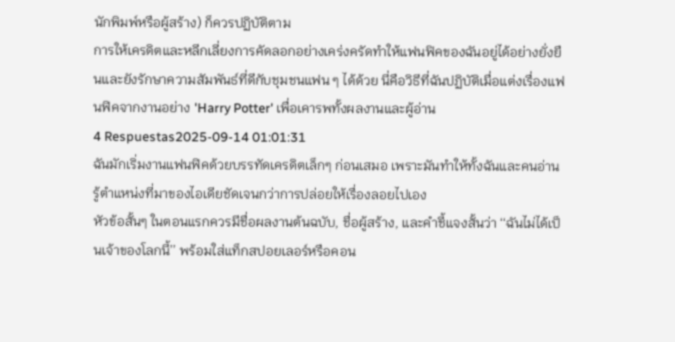นักพิมพ์หรือผู้สร้าง) ก็ควรปฏิบัติตาม
การให้เครดิตและหลีกเลี่ยงการคัดลอกอย่างเคร่งครัดทำให้แฟนฟิคของฉันอยู่ได้อย่างยั่งยืนและยังรักษาความสัมพันธ์ที่ดีกับชุมชนแฟน ๆ ได้ด้วย นี่คือวิธีที่ฉันปฏิบัติเมื่อแต่งเรื่องแฟนฟิคจากงานอย่าง 'Harry Potter' เพื่อเคารพทั้งผลงานและผู้อ่าน
4 Respuestas2025-09-14 01:01:31
ฉันมักเริ่มงานแฟนฟิคด้วยบรรทัดเครดิตเล็กๆ ก่อนเสมอ เพราะมันทำให้ทั้งฉันและคนอ่านรู้ตำแหน่งที่มาของไอเดียชัดเจนกว่าการปล่อยให้เรื่องลอยไปเอง
หัวข้อสั้นๆ ในตอนแรกควรมีชื่อผลงานต้นฉบับ, ชื่อผู้สร้าง, และคำชี้แจงสั้นว่า ‘‘ฉันไม่ได้เป็นเจ้าของโลกนี้’’ พร้อมใส่แท็กสปอยเลอร์หรือคอน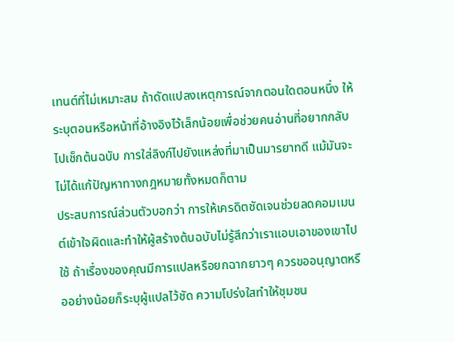เทนต์ที่ไม่เหมาะสม ถ้าดัดแปลงเหตุการณ์จากตอนใดตอนหนึ่ง ให้ระบุตอนหรือหน้าที่อ้างอิงไว้เล็กน้อยเพื่อช่วยคนอ่านที่อยากกลับไปเช็กต้นฉบับ การใส่ลิงก์ไปยังแหล่งที่มาเป็นมารยาทดี แม้มันจะไม่ได้แก้ปัญหาทางกฎหมายทั้งหมดก็ตาม
ประสบการณ์ส่วนตัวบอกว่า การให้เครดิตชัดเจนช่วยลดคอมเมนต์เข้าใจผิดและทำให้ผู้สร้างต้นฉบับไม่รู้สึกว่าเราแอบเอาของเขาไปใช้ ถ้าเรื่องของคุณมีการแปลหรือยกฉากยาวๆ ควรขออนุญาตหรืออย่างน้อยก็ระบุผู้แปลไว้ชัด ความโปร่งใสทำให้ชุมชน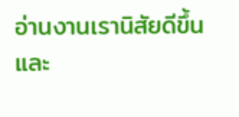อ่านงานเรานิสัยดีขึ้นและ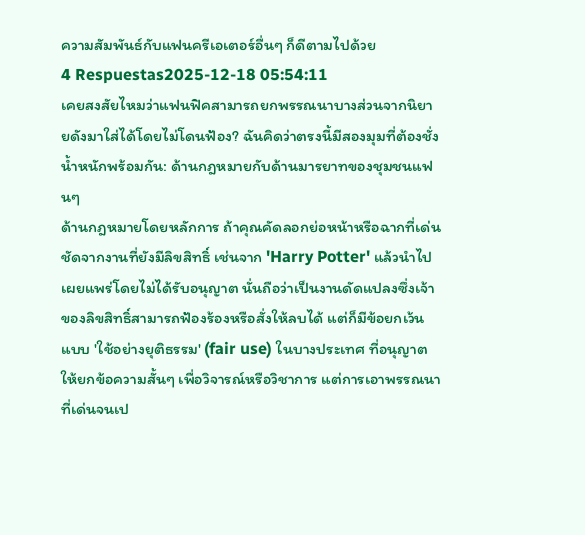ความสัมพันธ์กับแฟนครีเอเตอร์อื่นๆ ก็ดีตามไปด้วย
4 Respuestas2025-12-18 05:54:11
เคยสงสัยไหมว่าแฟนฟิคสามารถยกพรรณนาบางส่วนจากนิยายดังมาใส่ได้โดยไม่โดนฟ้อง? ฉันคิดว่าตรงนี้มีสองมุมที่ต้องชั่งน้ำหนักพร้อมกัน: ด้านกฎหมายกับด้านมารยาทของชุมชนแฟนๆ
ด้านกฎหมายโดยหลักการ ถ้าคุณคัดลอกย่อหน้าหรือฉากที่เด่นชัดจากงานที่ยังมีลิขสิทธิ์ เช่นจาก 'Harry Potter' แล้วนำไปเผยแพร่โดยไม่ได้รับอนุญาต นั่นถือว่าเป็นงานดัดแปลงซึ่งเจ้าของลิขสิทธิ์สามารถฟ้องร้องหรือสั่งให้ลบได้ แต่ก็มีข้อยกเว้นแบบ 'ใช้อย่างยุติธรรม' (fair use) ในบางประเทศ ที่อนุญาตให้ยกข้อความสั้นๆ เพื่อวิจารณ์หรือวิชาการ แต่การเอาพรรณนาที่เด่นจนเป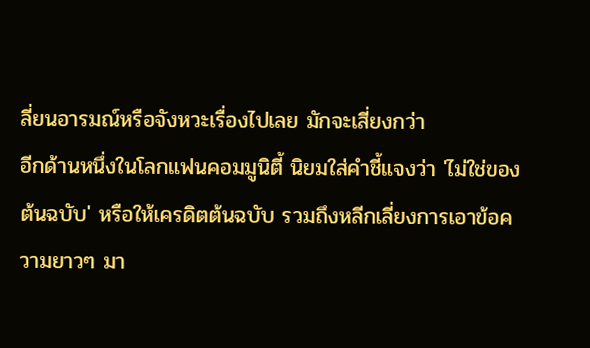ลี่ยนอารมณ์หรือจังหวะเรื่องไปเลย มักจะเสี่ยงกว่า
อีกด้านหนึ่งในโลกแฟนคอมมูนิตี้ นิยมใส่คำชี้แจงว่า 'ไม่ใช่ของต้นฉบับ' หรือให้เครดิตต้นฉบับ รวมถึงหลีกเลี่ยงการเอาข้อความยาวๆ มา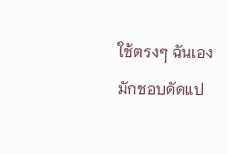ใช้ตรงๆ ฉันเองมักชอบดัดแป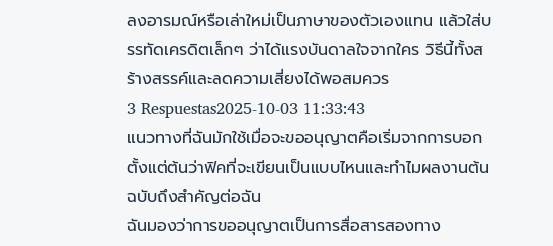ลงอารมณ์หรือเล่าใหม่เป็นภาษาของตัวเองแทน แล้วใส่บรรทัดเครดิตเล็กๆ ว่าได้แรงบันดาลใจจากใคร วิธีนี้ทั้งสร้างสรรค์และลดความเสี่ยงได้พอสมควร
3 Respuestas2025-10-03 11:33:43
แนวทางที่ฉันมักใช้เมื่อจะขออนุญาตคือเริ่มจากการบอกตั้งแต่ต้นว่าฟิคที่จะเขียนเป็นแบบไหนและทำไมผลงานต้นฉบับถึงสำคัญต่อฉัน
ฉันมองว่าการขออนุญาตเป็นการสื่อสารสองทาง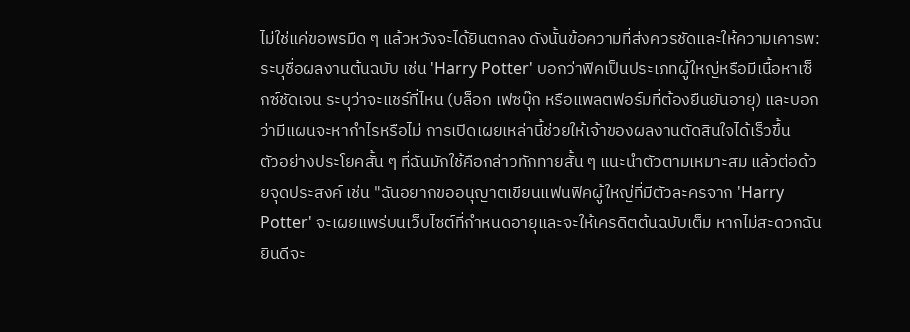ไม่ใช่แค่ขอพรมืด ๆ แล้วหวังจะได้ยินตกลง ดังนั้นข้อความที่ส่งควรชัดและให้ความเคารพ: ระบุชื่อผลงานต้นฉบับ เช่น 'Harry Potter' บอกว่าฟิคเป็นประเภทผู้ใหญ่หรือมีเนื้อหาเซ็กซ์ชัดเจน ระบุว่าจะแชร์ที่ไหน (บล็อก เฟซบุ๊ก หรือแพลตฟอร์มที่ต้องยืนยันอายุ) และบอกว่ามีแผนจะหากำไรหรือไม่ การเปิดเผยเหล่านี้ช่วยให้เจ้าของผลงานตัดสินใจได้เร็วขึ้น
ตัวอย่างประโยคสั้น ๆ ที่ฉันมักใช้คือกล่าวทักทายสั้น ๆ แนะนำตัวตามเหมาะสม แล้วต่อด้วยจุดประสงค์ เช่น "ฉันอยากขออนุญาตเขียนแฟนฟิคผู้ใหญ่ที่มีตัวละครจาก 'Harry Potter' จะเผยแพร่บนเว็บไซต์ที่กำหนดอายุและจะให้เครดิตต้นฉบับเต็ม หากไม่สะดวกฉันยินดีจะ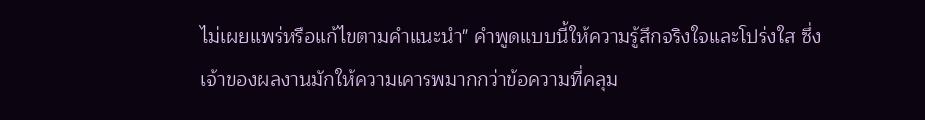ไม่เผยแพร่หรือแก้ไขตามคำแนะนำ" คำพูดแบบนี้ให้ความรู้สึกจริงใจและโปร่งใส ซึ่งเจ้าของผลงานมักให้ความเคารพมากกว่าข้อความที่คลุม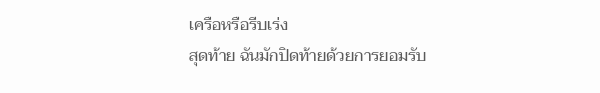เครือหรือรีบเร่ง
สุดท้าย ฉันมักปิดท้ายด้วยการยอมรับ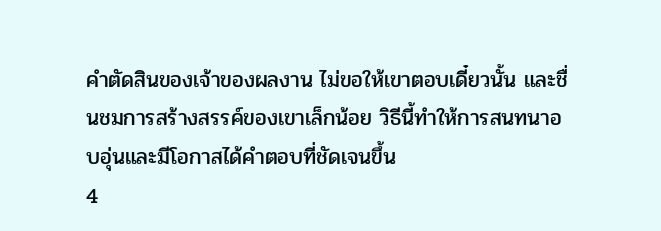คำตัดสินของเจ้าของผลงาน ไม่ขอให้เขาตอบเดี๋ยวนั้น และชื่นชมการสร้างสรรค์ของเขาเล็กน้อย วิธีนี้ทำให้การสนทนาอบอุ่นและมีโอกาสได้คำตอบที่ชัดเจนขึ้น
4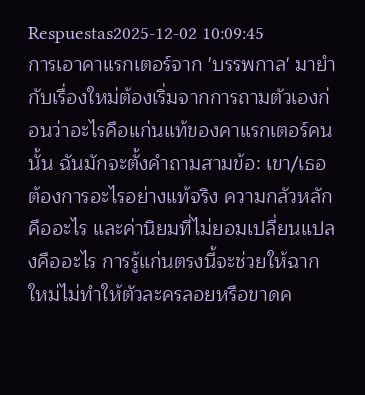Respuestas2025-12-02 10:09:45
การเอาคาแรกเตอร์จาก 'บรรพกาล' มายำกับเรื่องใหม่ต้องเริ่มจากการถามตัวเองก่อนว่าอะไรคือแก่นแท้ของคาแรกเตอร์คนนั้น ฉันมักจะตั้งคำถามสามข้อ: เขา/เธอต้องการอะไรอย่างแท้จริง ความกลัวหลักคืออะไร และค่านิยมที่ไม่ยอมเปลี่ยนแปลงคืออะไร การรู้แก่นตรงนี้จะช่วยให้ฉากใหม่ไม่ทำให้ตัวละครลอยหรือขาดค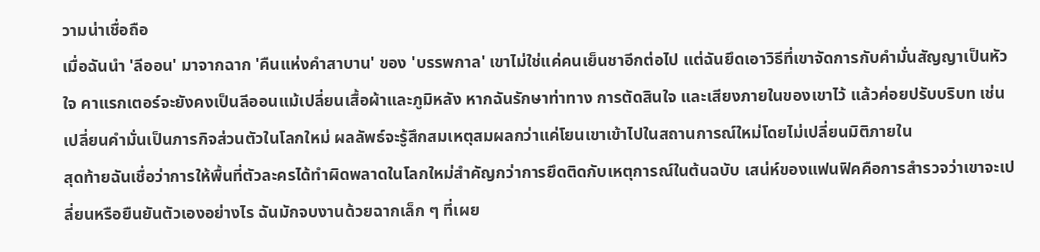วามน่าเชื่อถือ
เมื่อฉันนำ 'ลีออน' มาจากฉาก 'คืนแห่งคำสาบาน' ของ 'บรรพกาล' เขาไม่ใช่แค่คนเย็นชาอีกต่อไป แต่ฉันยึดเอาวิธีที่เขาจัดการกับคำมั่นสัญญาเป็นหัวใจ คาแรกเตอร์จะยังคงเป็นลีออนแม้เปลี่ยนเสื้อผ้าและภูมิหลัง หากฉันรักษาท่าทาง การตัดสินใจ และเสียงภายในของเขาไว้ แล้วค่อยปรับบริบท เช่น เปลี่ยนคำมั่นเป็นภารกิจส่วนตัวในโลกใหม่ ผลลัพธ์จะรู้สึกสมเหตุสมผลกว่าแค่โยนเขาเข้าไปในสถานการณ์ใหม่โดยไม่เปลี่ยนมิติภายใน
สุดท้ายฉันเชื่อว่าการให้พื้นที่ตัวละครได้ทำผิดพลาดในโลกใหม่สำคัญกว่าการยึดติดกับเหตุการณ์ในต้นฉบับ เสน่ห์ของแฟนฟิคคือการสำรวจว่าเขาจะเปลี่ยนหรือยืนยันตัวเองอย่างไร ฉันมักจบงานด้วยฉากเล็ก ๆ ที่เผย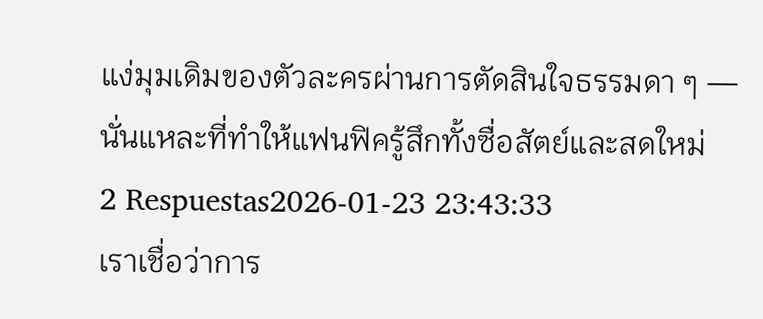แง่มุมเดิมของตัวละครผ่านการตัดสินใจธรรมดา ๆ — นั่นแหละที่ทำให้แฟนฟิครู้สึกทั้งซื่อสัตย์และสดใหม่
2 Respuestas2026-01-23 23:43:33
เราเชื่อว่าการ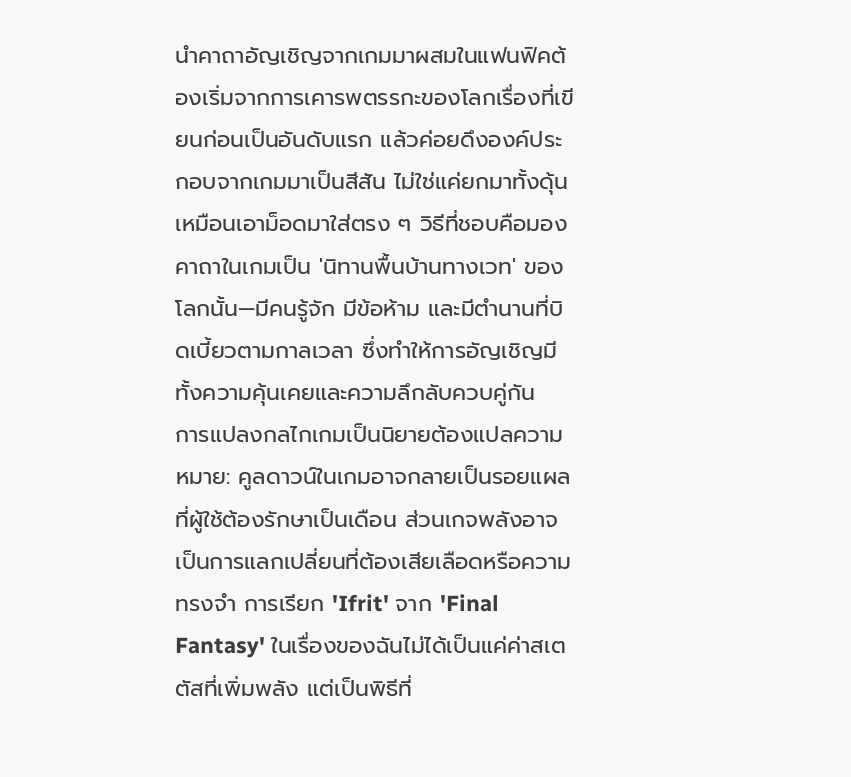นำคาถาอัญเชิญจากเกมมาผสมในแฟนฟิคต้องเริ่มจากการเคารพตรรกะของโลกเรื่องที่เขียนก่อนเป็นอันดับแรก แล้วค่อยดึงองค์ประกอบจากเกมมาเป็นสีสัน ไม่ใช่แค่ยกมาทั้งดุ้นเหมือนเอาม็อดมาใส่ตรง ๆ วิธีที่ชอบคือมองคาถาในเกมเป็น 'นิทานพื้นบ้านทางเวท' ของโลกนั้น—มีคนรู้จัก มีข้อห้าม และมีตำนานที่บิดเบี้ยวตามกาลเวลา ซึ่งทำให้การอัญเชิญมีทั้งความคุ้นเคยและความลึกลับควบคู่กัน
การแปลงกลไกเกมเป็นนิยายต้องแปลความหมาย: คูลดาวน์ในเกมอาจกลายเป็นรอยแผลที่ผู้ใช้ต้องรักษาเป็นเดือน ส่วนเกจพลังอาจเป็นการแลกเปลี่ยนที่ต้องเสียเลือดหรือความทรงจำ การเรียก 'Ifrit' จาก 'Final Fantasy' ในเรื่องของฉันไม่ได้เป็นแค่ค่าสเตตัสที่เพิ่มพลัง แต่เป็นพิธีที่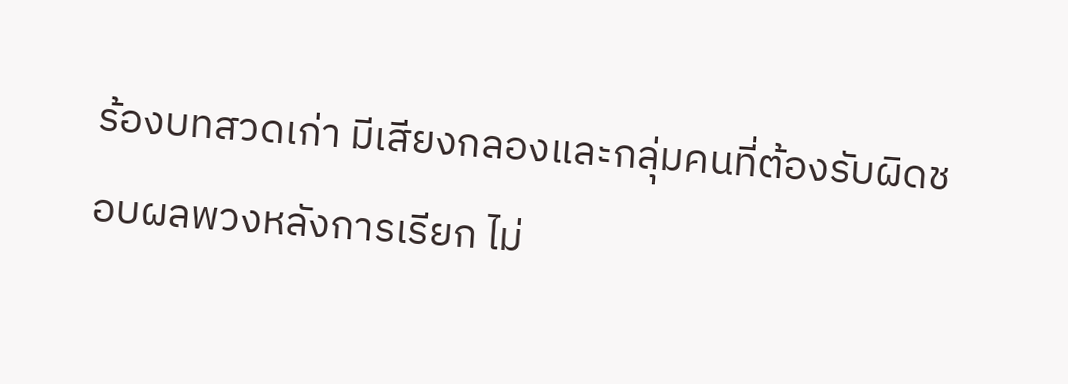ร้องบทสวดเก่า มีเสียงกลองและกลุ่มคนที่ต้องรับผิดชอบผลพวงหลังการเรียก ไม่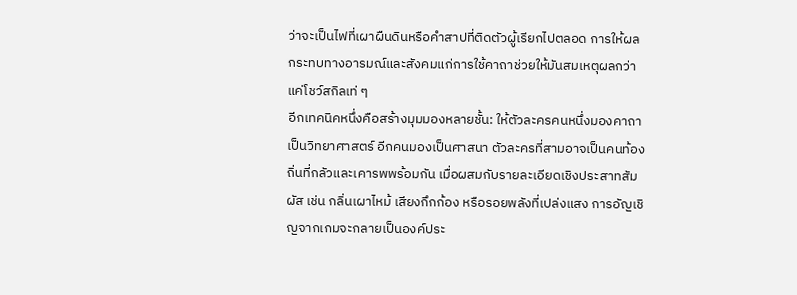ว่าจะเป็นไฟที่เผาผืนดินหรือคำสาปที่ติดตัวผู้เรียกไปตลอด การให้ผลกระทบทางอารมณ์และสังคมแก่การใช้คาถาช่วยให้มันสมเหตุผลกว่าแค่โชว์สกิลเท่ ๆ
อีกเทคนิคหนึ่งคือสร้างมุมมองหลายชั้น: ให้ตัวละครคนหนึ่งมองคาถาเป็นวิทยาศาสตร์ อีกคนมองเป็นศาสนา ตัวละครที่สามอาจเป็นคนท้องถิ่นที่กลัวและเคารพพร้อมกัน เมื่อผสมกับรายละเอียดเชิงประสาทสัมผัส เช่น กลิ่นเผาไหม้ เสียงกึกก้อง หรือรอยพลังที่เปล่งแสง การอัญเชิญจากเกมจะกลายเป็นองค์ประ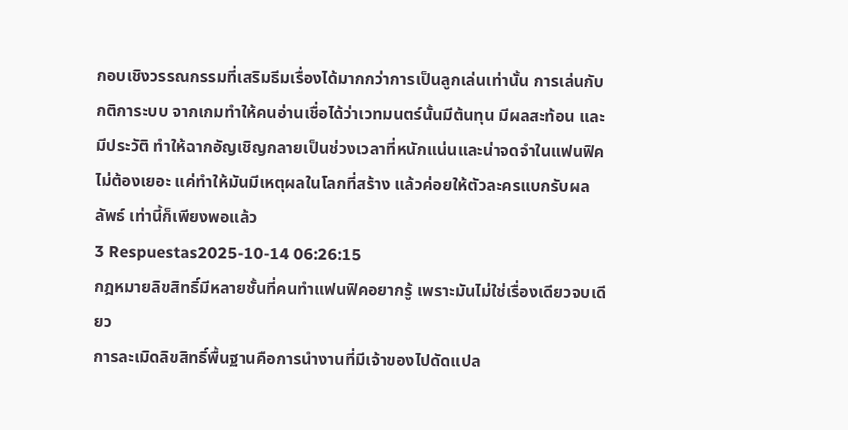กอบเชิงวรรณกรรมที่เสริมธีมเรื่องได้มากกว่าการเป็นลูกเล่นเท่านั้น การเล่นกับกติการะบบ จากเกมทำให้คนอ่านเชื่อได้ว่าเวทมนตร์นั้นมีต้นทุน มีผลสะท้อน และมีประวัติ ทำให้ฉากอัญเชิญกลายเป็นช่วงเวลาที่หนักแน่นและน่าจดจำในแฟนฟิค ไม่ต้องเยอะ แค่ทำให้มันมีเหตุผลในโลกที่สร้าง แล้วค่อยให้ตัวละครแบกรับผลลัพธ์ เท่านี้ก็เพียงพอแล้ว
3 Respuestas2025-10-14 06:26:15
กฎหมายลิขสิทธิ์มีหลายชั้นที่คนทำแฟนฟิคอยากรู้ เพราะมันไม่ใช่เรื่องเดียวจบเดียว
การละเมิดลิขสิทธิ์พื้นฐานคือการนำงานที่มีเจ้าของไปดัดแปล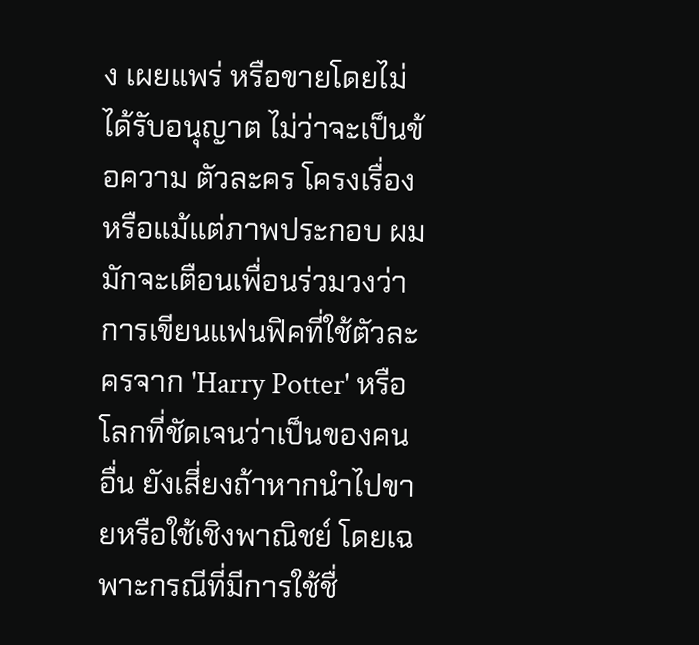ง เผยแพร่ หรือขายโดยไม่ได้รับอนุญาต ไม่ว่าจะเป็นข้อความ ตัวละคร โครงเรื่อง หรือแม้แต่ภาพประกอบ ผมมักจะเตือนเพื่อนร่วมวงว่าการเขียนแฟนฟิคที่ใช้ตัวละครจาก 'Harry Potter' หรือโลกที่ชัดเจนว่าเป็นของคนอื่น ยังเสี่ยงถ้าหากนำไปขายหรือใช้เชิงพาณิชย์ โดยเฉพาะกรณีที่มีการใช้ชื่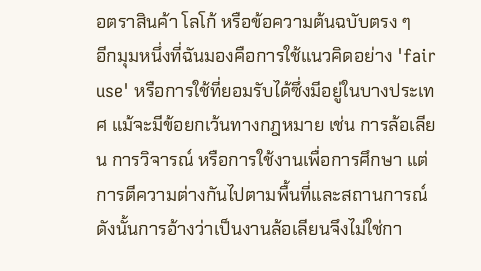อตราสินค้า โลโก้ หรือข้อความต้นฉบับตรง ๆ
อีกมุมหนึ่งที่ฉันมองคือการใช้แนวคิดอย่าง 'fair use' หรือการใช้ที่ยอมรับได้ซึ่งมีอยู่ในบางประเทศ แม้จะมีข้อยกเว้นทางกฎหมาย เช่น การล้อเลียน การวิจารณ์ หรือการใช้งานเพื่อการศึกษา แต่การตีความต่างกันไปตามพื้นที่และสถานการณ์ ดังนั้นการอ้างว่าเป็นงานล้อเลียนจึงไม่ใช่กา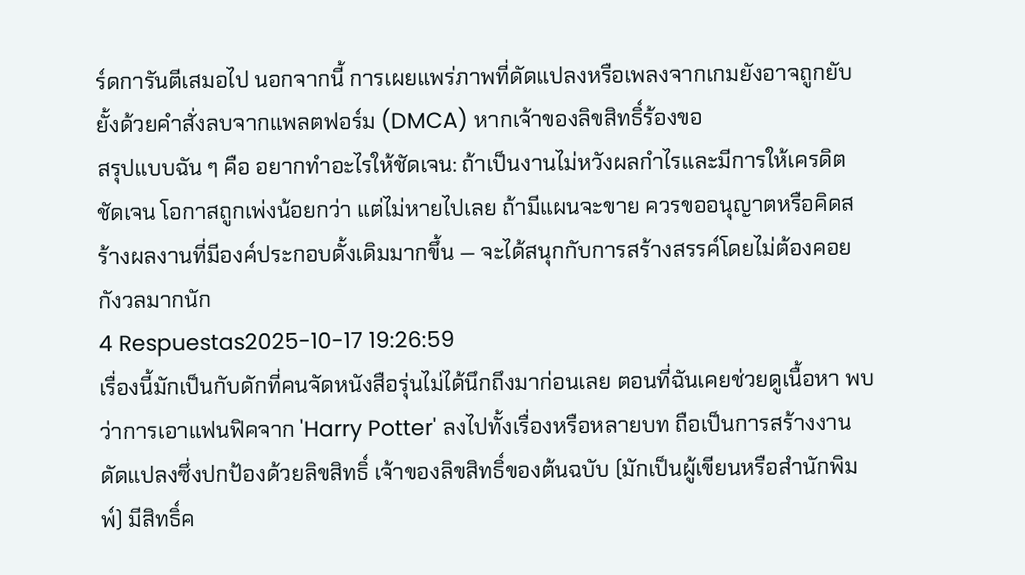ร์ดการันตีเสมอไป นอกจากนี้ การเผยแพร่ภาพที่ดัดแปลงหรือเพลงจากเกมยังอาจถูกยับยั้งด้วยคำสั่งลบจากแพลตฟอร์ม (DMCA) หากเจ้าของลิขสิทธิ์ร้องขอ
สรุปแบบฉัน ๆ คือ อยากทำอะไรให้ชัดเจน: ถ้าเป็นงานไม่หวังผลกำไรและมีการให้เครดิตชัดเจน โอกาสถูกเพ่งน้อยกว่า แต่ไม่หายไปเลย ถ้ามีแผนจะขาย ควรขออนุญาตหรือคิดสร้างผลงานที่มีองค์ประกอบดั้งเดิมมากขึ้น — จะได้สนุกกับการสร้างสรรค์โดยไม่ต้องคอยกังวลมากนัก
4 Respuestas2025-10-17 19:26:59
เรื่องนี้มักเป็นกับดักที่คนจัดหนังสือรุ่นไม่ได้นึกถึงมาก่อนเลย ตอนที่ฉันเคยช่วยดูเนื้อหา พบว่าการเอาแฟนฟิคจาก 'Harry Potter' ลงไปทั้งเรื่องหรือหลายบท ถือเป็นการสร้างงานดัดแปลงซึ่งปกป้องด้วยลิขสิทธิ์ เจ้าของลิขสิทธิ์ของต้นฉบับ (มักเป็นผู้เขียนหรือสำนักพิมพ์) มีสิทธิ์ค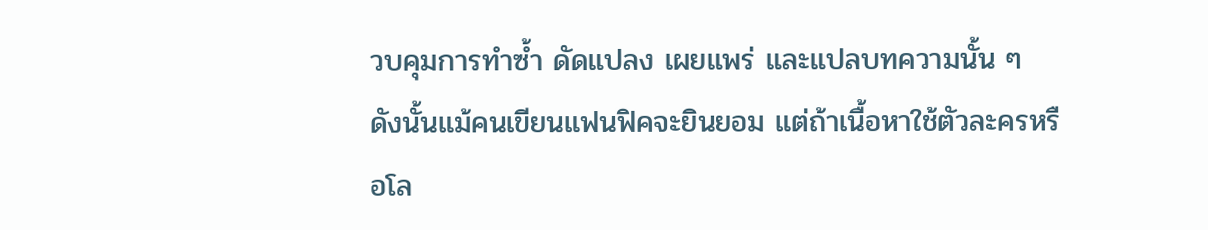วบคุมการทำซ้ำ ดัดแปลง เผยแพร่ และแปลบทความนั้น ๆ ดังนั้นแม้คนเขียนแฟนฟิคจะยินยอม แต่ถ้าเนื้อหาใช้ตัวละครหรือโล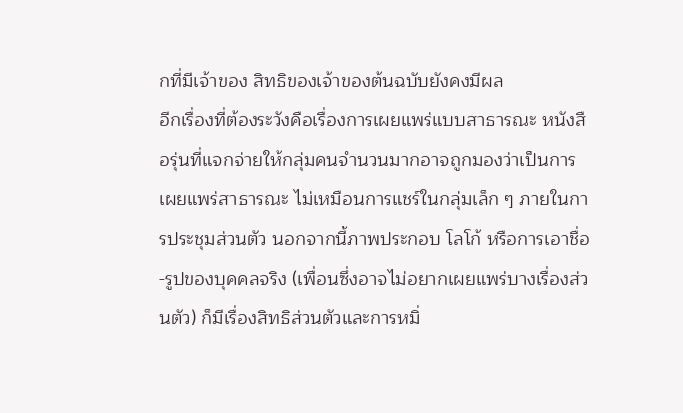กที่มีเจ้าของ สิทธิของเจ้าของต้นฉบับยังคงมีผล
อีกเรื่องที่ต้องระวังคือเรื่องการเผยแพร่แบบสาธารณะ หนังสือรุ่นที่แจกจ่ายให้กลุ่มคนจำนวนมากอาจถูกมองว่าเป็นการเผยแพร่สาธารณะ ไม่เหมือนการแชร์ในกลุ่มเล็ก ๆ ภายในการประชุมส่วนตัว นอกจากนี้ภาพประกอบ โลโก้ หรือการเอาชื่อ-รูปของบุคคลจริง (เพื่อนซึ่งอาจไม่อยากเผยแพร่บางเรื่องส่วนตัว) ก็มีเรื่องสิทธิส่วนตัวและการหมิ่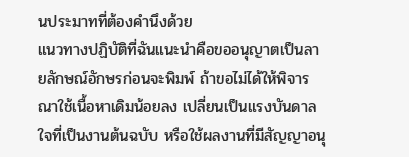นประมาทที่ต้องคำนึงด้วย
แนวทางปฏิบัติที่ฉันแนะนำคือขออนุญาตเป็นลายลักษณ์อักษรก่อนจะพิมพ์ ถ้าขอไม่ได้ให้พิจารณาใช้เนื้อหาเดิมน้อยลง เปลี่ยนเป็นแรงบันดาลใจที่เป็นงานต้นฉบับ หรือใช้ผลงานที่มีสัญญาอนุ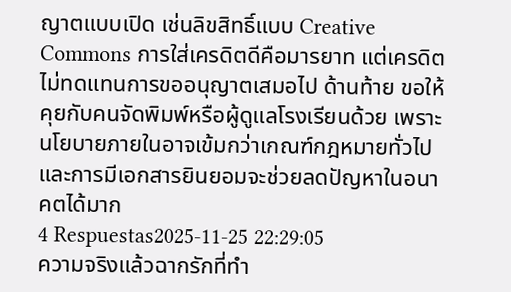ญาตแบบเปิด เช่นลิขสิทธิ์แบบ Creative Commons การใส่เครดิตดีคือมารยาท แต่เครดิตไม่ทดแทนการขออนุญาตเสมอไป ด้านท้าย ขอให้คุยกับคนจัดพิมพ์หรือผู้ดูแลโรงเรียนด้วย เพราะนโยบายภายในอาจเข้มกว่าเกณฑ์กฎหมายทั่วไป และการมีเอกสารยินยอมจะช่วยลดปัญหาในอนาคตได้มาก
4 Respuestas2025-11-25 22:29:05
ความจริงแล้วฉากรักที่ทำ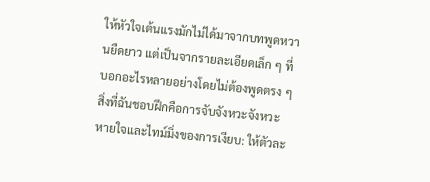ให้หัวใจเต้นแรงมักไม่ได้มาจากบทพูดหวานยืดยาว แต่เป็นจากรายละเอียดเล็ก ๆ ที่บอกอะไรหลายอย่างโดยไม่ต้องพูดตรง ๆ
สิ่งที่ฉันชอบฝึกคือการจับจังหวะจังหวะหายใจและไทม์มิ่งของการเงียบ: ให้ตัวละ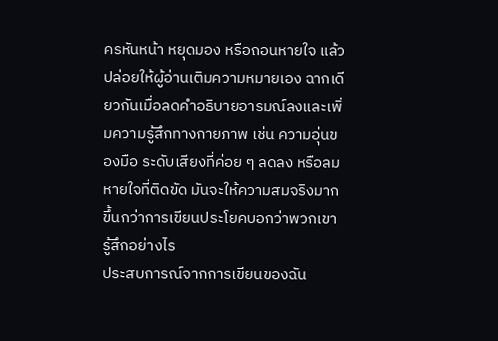ครหันหน้า หยุดมอง หรือถอนหายใจ แล้วปล่อยให้ผู้อ่านเติมความหมายเอง ฉากเดียวกันเมื่อลดคำอธิบายอารมณ์ลงและเพิ่มความรู้สึกทางกายภาพ เช่น ความอุ่นของมือ ระดับเสียงที่ค่อย ๆ ลดลง หรือลมหายใจที่ติดขัด มันจะให้ความสมจริงมากขึ้นกว่าการเขียนประโยคบอกว่าพวกเขารู้สึกอย่างไร
ประสบการณ์จากการเขียนของฉัน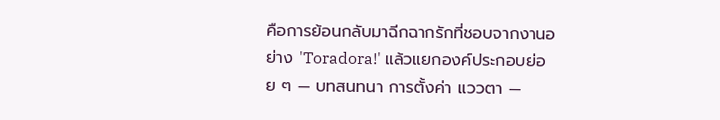คือการย้อนกลับมาฉีกฉากรักที่ชอบจากงานอย่าง 'Toradora!' แล้วแยกองค์ประกอบย่อย ๆ — บทสนทนา การตั้งค่า แววตา —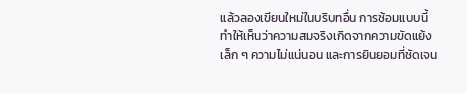แล้วลองเขียนใหม่ในบริบทอื่น การซ้อมแบบนี้ทำให้เห็นว่าความสมจริงเกิดจากความขัดแย้งเล็ก ๆ ความไม่แน่นอน และการยินยอมที่ชัดเจน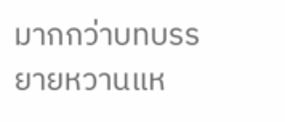มากกว่าบทบรรยายหวานแห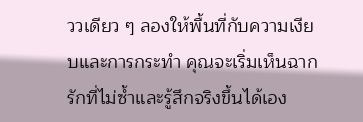ววเดียว ๆ ลองให้พื้นที่กับความเงียบและการกระทำ คุณจะเริ่มเห็นฉากรักที่ไม่ซ้ำและรู้สึกจริงขึ้นได้เอง